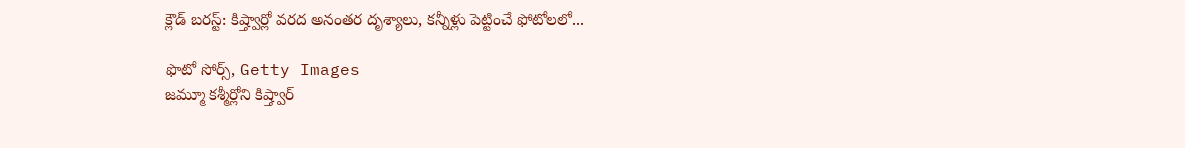క్లౌడ్ బరస్ట్: కిష్త్వార్లో వరద అనంతర దృశ్యాలు, కన్నీళ్లు పెట్టించే ఫోటోలలో...

ఫొటో సోర్స్, Getty Images
జమ్మూ కశ్మీర్లోని కిష్త్వార్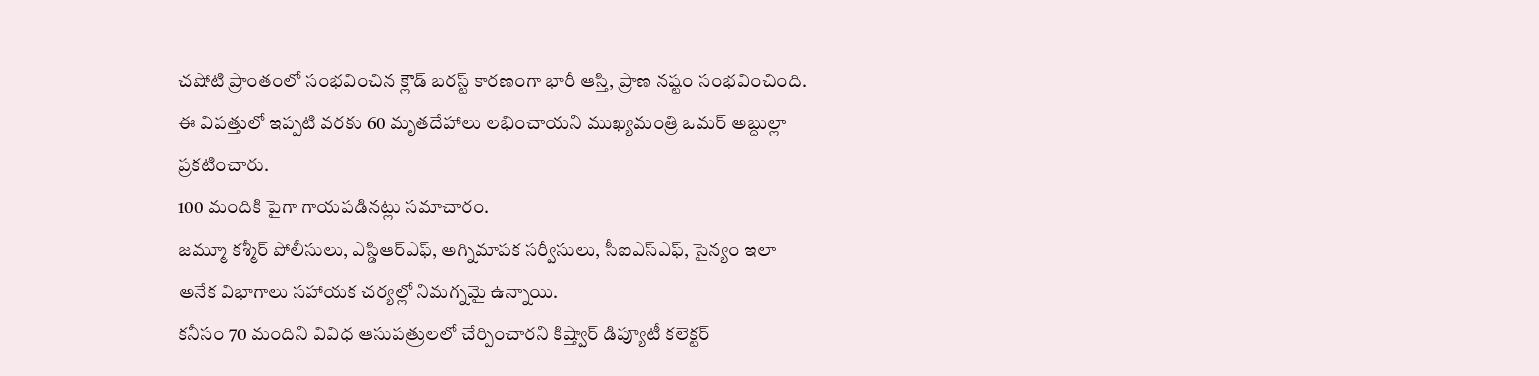చషోటి ప్రాంతంలో సంభవించిన క్లౌడ్ బరస్ట్ కారణంగా భారీ ఆస్తి, ప్రాణ నష్టం సంభవించింది.
ఈ విపత్తులో ఇప్పటి వరకు 60 మృతదేహాలు లభించాయని ముఖ్యమంత్రి ఒమర్ అబ్దుల్లా ప్రకటించారు.
100 మందికి పైగా గాయపడినట్లు సమాచారం.
జమ్మూ కశ్మీర్ పోలీసులు, ఎస్డిఆర్ఎఫ్, అగ్నిమాపక సర్వీసులు, సీఐఎస్ఎఫ్, సైన్యం ఇలా అనేక విభాగాలు సహాయక చర్యల్లో నిమగ్నమై ఉన్నాయి.
కనీసం 70 మందిని వివిధ ఆసుపత్రులలో చేర్పించారని కిష్త్వార్ డిప్యూటీ కలెక్టర్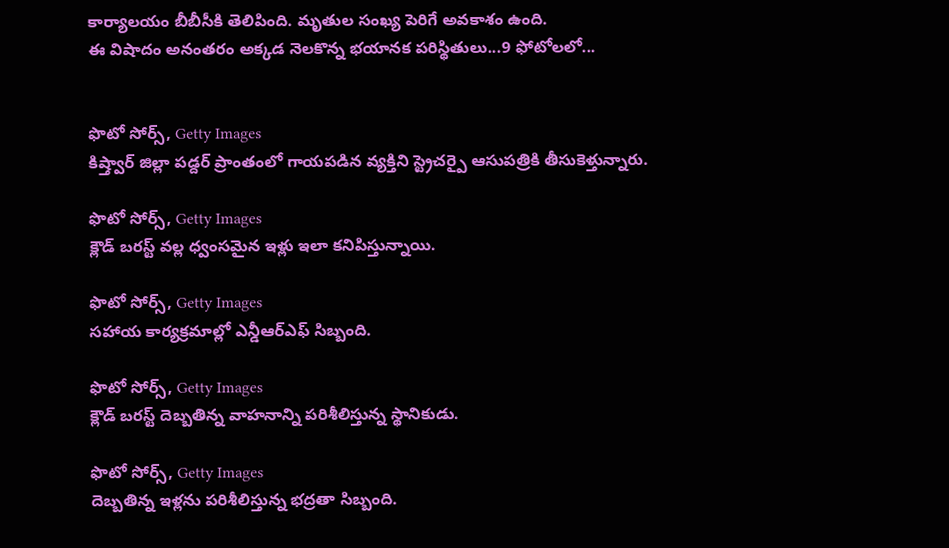కార్యాలయం బీబీసీకి తెలిపింది. మృతుల సంఖ్య పెరిగే అవకాశం ఉంది.
ఈ విషాదం అనంతరం అక్కడ నెలకొన్న భయానక పరిస్థితులు...9 ఫోటోలలో...


ఫొటో సోర్స్, Getty Images
కిష్త్వార్ జిల్లా పడ్దర్ ప్రాంతంలో గాయపడిన వ్యక్తిని స్ట్రెచర్పై ఆసుపత్రికి తీసుకెళ్తున్నారు.

ఫొటో సోర్స్, Getty Images
క్లౌడ్ బరస్ట్ వల్ల ధ్వంసమైన ఇళ్లు ఇలా కనిపిస్తున్నాయి.

ఫొటో సోర్స్, Getty Images
సహాయ కార్యక్రమాల్లో ఎన్డీఆర్ఎఫ్ సిబ్బంది.

ఫొటో సోర్స్, Getty Images
క్లౌడ్ బరస్ట్ దెబ్బతిన్న వాహనాన్ని పరిశీలిస్తున్న స్థానికుడు.

ఫొటో సోర్స్, Getty Images
దెబ్బతిన్న ఇళ్లను పరిశీలిస్తున్న భద్రతా సిబ్బంది.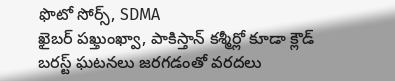ఫొటో సోర్స్, SDMA
ఖైబర్ పఖ్తుంఖ్వా, పాకిస్తాన్ కశ్మీర్లో కూడా క్లౌడ్ బరస్ట్ ఘటనలు జరగడంతో వరదలు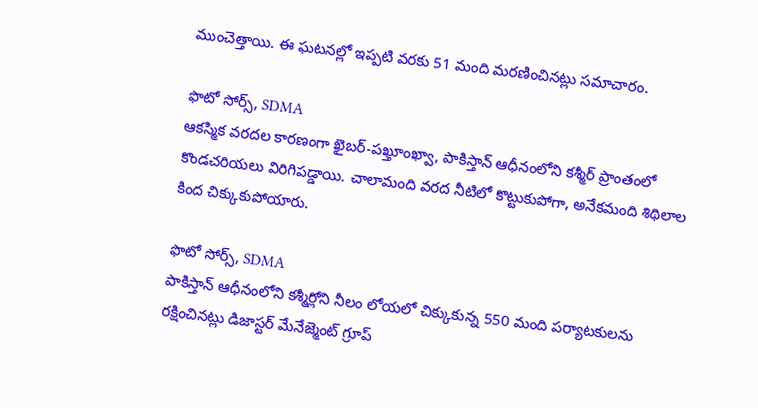ముంచెత్తాయి. ఈ ఘటనల్లో ఇప్పటి వరకు 51 మంది మరణించినట్లు సమాచారం.

ఫొటో సోర్స్, SDMA
ఆకస్మిక వరదల కారణంగా ఖైబర్-పఖ్తూంఖ్వా, పాకిస్తాన్ ఆధీనంలోని కశ్మీర్ ప్రాంతంలో కొండచరియలు విరిగిపడ్డాయి. చాలామంది వరద నీటిలో కొట్టుకుపోగా, అనేకమంది శిథిలాల కింద చిక్కుకుపోయారు.

ఫొటో సోర్స్, SDMA
పాకిస్తాన్ ఆధీనంలోని కశ్మీర్లోని నీలం లోయలో చిక్కుకున్న 550 మంది పర్యాటకులను రక్షించినట్లు డిజాస్టర్ మేనేజ్మెంట్ గ్రూప్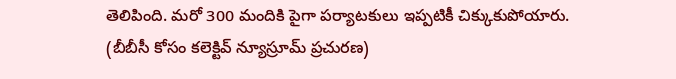తెలిపింది. మరో 300 మందికి పైగా పర్యాటకులు ఇప్పటికీ చిక్కుకుపోయారు.
(బీబీసీ కోసం కలెక్టివ్ న్యూస్రూమ్ ప్రచురణ)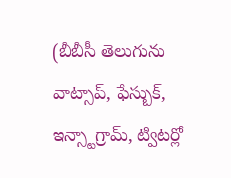(బీబీసీ తెలుగును వాట్సాప్, ఫేస్బుక్, ఇన్స్టాగ్రామ్, ట్విటర్లో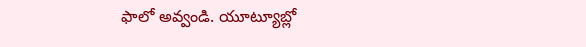ఫాలో అవ్వండి. యూట్యూబ్లో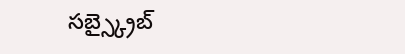సబ్స్క్రైబ్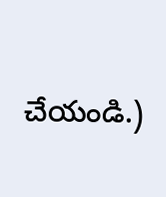చేయండి.)